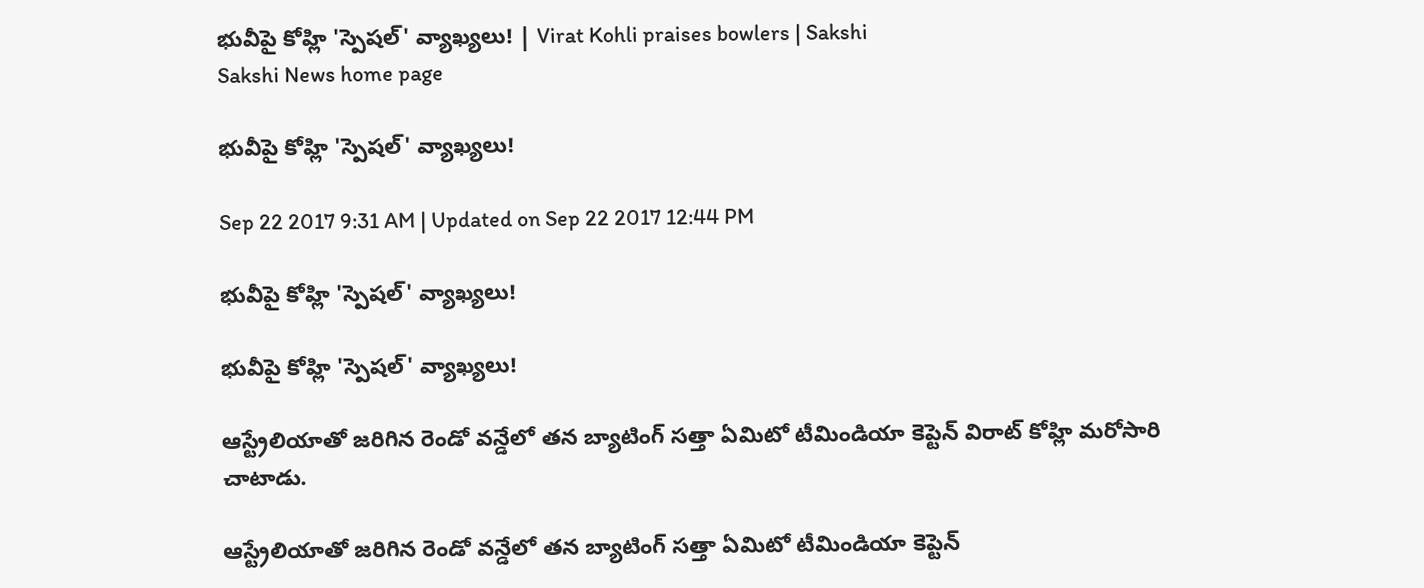భువీపై కోహ్లి 'స్పెషల్‌' వ్యాఖ్యలు! | Virat Kohli praises bowlers | Sakshi
Sakshi News home page

భువీపై కోహ్లి 'స్పెషల్‌' వ్యాఖ్యలు!

Sep 22 2017 9:31 AM | Updated on Sep 22 2017 12:44 PM

భువీపై కోహ్లి 'స్పెషల్‌' వ్యాఖ్యలు!

భువీపై కోహ్లి 'స్పెషల్‌' వ్యాఖ్యలు!

ఆస్ట్రేలియాతో జరిగిన రెండో వన్డేలో తన బ్యాటింగ్‌ సత్తా ఏమిటో టీమిండియా కెప్టెన్‌ విరాట్‌ కోహ్లి మరోసారి చాటాడు.

ఆస్ట్రేలియాతో జరిగిన రెండో వన్డేలో తన బ్యాటింగ్‌ సత్తా ఏమిటో టీమిండియా కెప్టెన్‌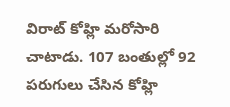విరాట్‌ కోహ్లి మరోసారి చాటాడు. 107 బంతుల్లో 92 పరుగులు చేసిన కోహ్లి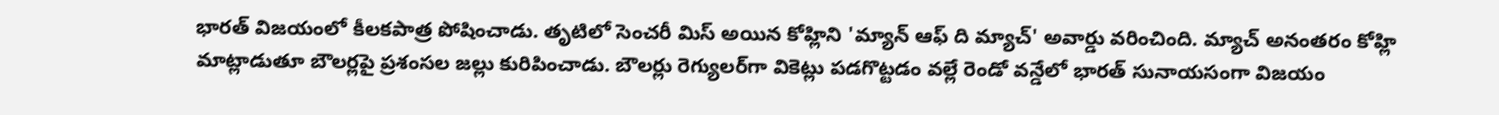భారత్‌ విజయంలో కీలకపాత్ర పోషించాడు. తృటిలో సెంచరీ మిస్‌ అయిన కోహ్లిని 'మ్యాన్‌ ఆఫ్‌ ది మ్యాచ్‌' అవార్డు వరించింది. మ్యాచ్‌ అనంతరం కోహ్లి మాట్లాడుతూ బౌలర్లపై ప్రశంసల జల్లు కురిపించాడు. బౌలర్లు రెగ్యులర్‌గా వికెట్లు పడగొట్టడం వల్లే రెండో వన్డేలో భారత్‌ సునాయసంగా విజయం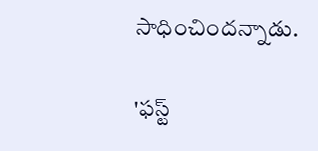సాధించిందన్నాడు.

'ఫస్ట్‌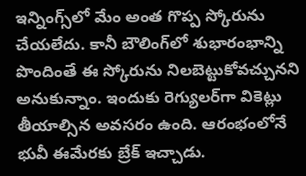ఇన్నింగ్స్‌లో మేం అంత గొప్ప స్కోరును చేయలేదు. కానీ బౌలింగ్‌లో శుభారంభాన్ని పొందింతే ఈ స్కోరును నిలబెట్టుకోవచ్చునని అనుకున్నాం. ఇందుకు రెగ్యులర్‌గా వికెట్లు తీయాల్సిన అవసరం ఉంది. ఆరంభంలోనే భువీ ఈమేరకు బ్రేక్‌ ఇచ్చాడు.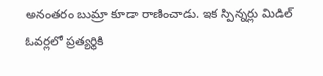అనంతరం బుమ్రా కూడా రాణించాడు. ఇక స్పిన్నర్లు మిడిల్‌ ఓవర్లలో ప్రత్యర్థికి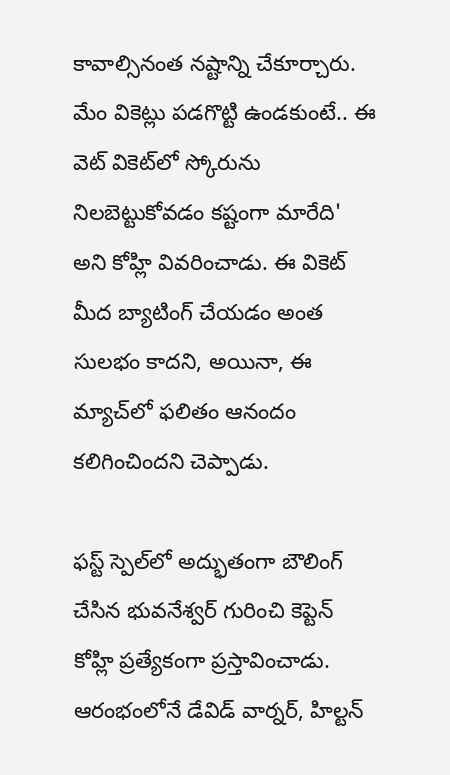కావాల్సినంత నష్టాన్ని చేకూర్చారు. మేం వికెట్లు పడగొట్టి ఉండకుంటే.. ఈ వెట్‌ వికెట్‌లో స్కోరును నిలబెట్టుకోవడం కష్టంగా మారేది' అని కోహ్లి వివరించాడు. ఈ వికెట్‌ మీద బ్యాటింగ్‌ చేయడం అంత సులభం కాదని, అయినా, ఈ మ్యాచ్‌లో ఫలితం ఆనందం కలిగించిందని చెప్పాడు.

ఫస్ట్ స్పెల్‌లో అద్భుతంగా బౌలింగ్‌ చేసిన భువనేశ్వర్‌ గురించి కెప్టెన్‌ కోహ్లి ప్రత్యేకంగా ప్రస్తావించాడు. ఆరంభంలోనే డేవిడ్‌ వార్నర్‌, హిల్టన్‌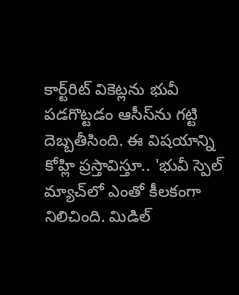కార్ట్‌రిట్‌ వికెట్లను భువీ పడగొట్టడం ఆసీస్‌ను గట్టి దెబ్బతీసింది. ఈ విషయాన్ని కోహ్లి ప్రస్తావిస్తూ.. 'భువీ స్పెల్‌ మ్యాచ్‌లో ఎంతో కీలకంగా నిలిచింది. మిడిల్‌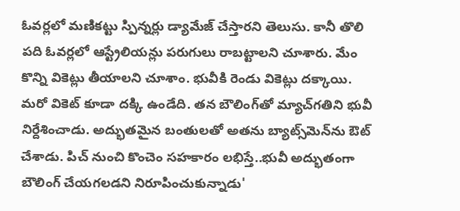ఓవర్లలో మణికట్టు స్పిన్నర్లు డ్యామేజ్‌ చేస్తారని తెలుసు. కానీ తొలి పది ఓవర్లలో ఆస్ట్రేలియన్లు పరుగులు రాబట్టాలని చూశారు. మేం కొన్ని వికెట్లు తీయాలని చూశాం. భువీకి రెండు వికెట్లు దక్కాయి. మరో వికెట్‌ కూడా దక్కి ఉండేది. తన బౌలింగ్‌తో మ్యాచ్‌గతిని భువీ నిర్దేశించాడు. అద్భుతమైన బంతులతో అతను బ్యాట్స్‌మెన్‌ను ఔట్‌ చేశాడు. పిచ్‌ నుంచి కొంచెం సహకారం లభిస్తే..భువీ అద్భుతంగా బౌలింగ్‌ చేయగలడని నిరూపించుకున్నాడు'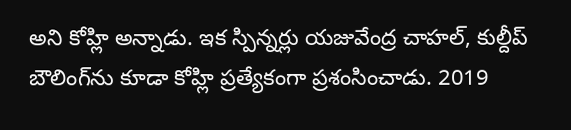అని కోహ్లి అన్నాడు. ఇక స్పిన్నర్లు యజువేంద్ర చాహల్‌, కుల్దీప్‌ బౌలింగ్‌ను కూడా కోహ్లి ప్రత్యేకంగా ప్రశంసించాడు. 2019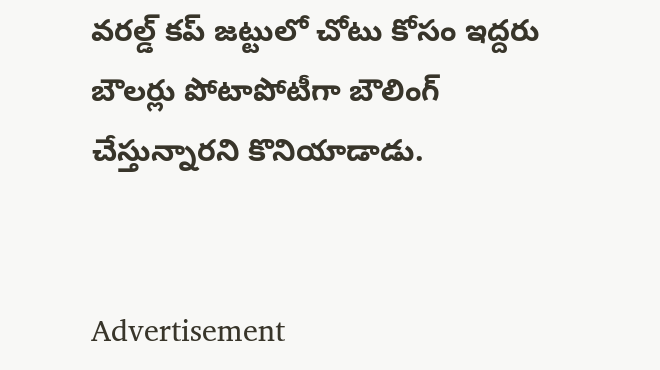వరల్డ్‌ కప్ జట్టులో చోటు కోసం ఇద్దరు బౌలర్లు పోటాపోటీగా బౌలింగ్‌ చేస్తున్నారని కొనియాడాడు.


Advertisement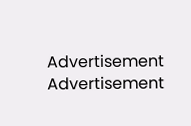Advertisement
Advertisement